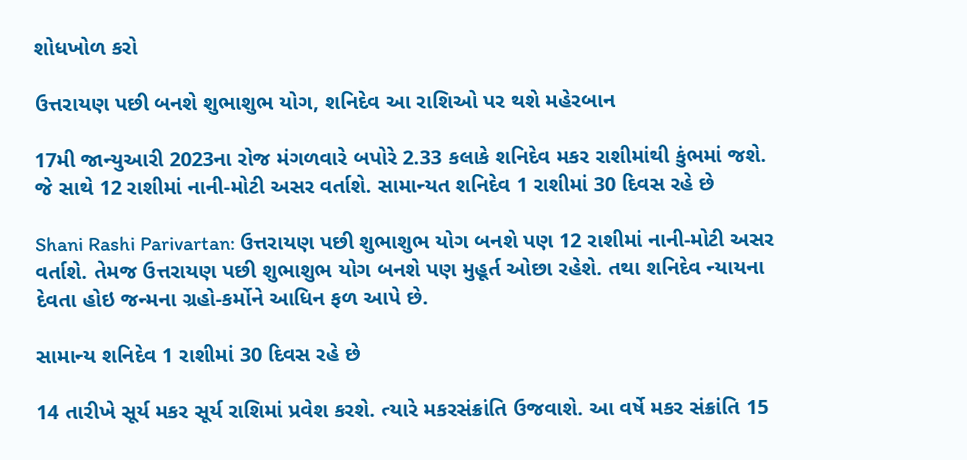શોધખોળ કરો

ઉત્તરાયણ પછી બનશે શુભાશુભ યોગ, શનિદેવ આ રાશિઓ પર થશે મહેરબાન

17મી જાન્યુઆરી 2023ના રોજ મંગળવારે બપોરે 2.33 કલાકે શનિદેવ મકર રાશીમાંથી કુંભમાં જશે. જે સાથે 12 રાશીમાં નાની-મોટી અસર વર્તાશે. સામાન્યત શનિદેવ 1 રાશીમાં 30 દિવસ રહે છે

Shani Rashi Parivartan: ઉત્તરાયણ પછી શુભાશુભ યોગ બનશે પણ 12 રાશીમાં નાની-મોટી અસર વર્તાશે. તેમજ ઉત્તરાયણ પછી શુભાશુભ યોગ બનશે પણ મુહૂર્ત ઓછા રહેશે. તથા શનિદેવ ન્યાયના દેવતા હોઇ જન્મના ગ્રહો-કર્મોને આધિન ફળ આપે છે.

સામાન્ય શનિદેવ 1 રાશીમાં 30 દિવસ રહે છે

14 તારીખે સૂર્ય મકર સૂર્ય રાશિમાં પ્રવેશ કરશે. ત્યારે મકરસંક્રાંતિ ઉજવાશે. આ વર્ષે મકર સંક્રાંતિ 15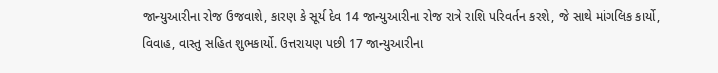જાન્યુઆરીના રોજ ઉજવાશે, કારણ કે સૂર્ય દેવ 14 જાન્યુઆરીના રોજ રાત્રે રાશિ પરિવર્તન કરશે, જે સાથે માંગલિક કાર્યો, વિવાહ, વાસ્તુ સહિત શુભકાર્યો. ઉત્તરાયણ પછી 17 જાન્યુઆરીના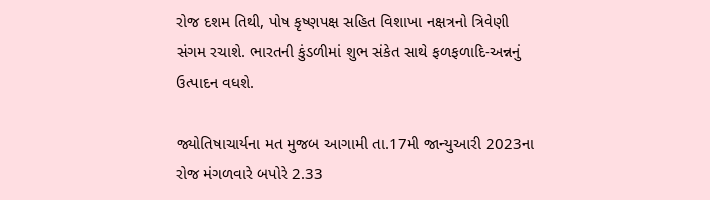રોજ દશમ તિથી, પોષ કૃષ્ણપક્ષ સહિત વિશાખા નક્ષત્રનો ત્રિવેણી સંગમ રચાશે. ભારતની કુંડળીમાં શુભ સંકેત સાથે ફળફળાદિ-અન્નનું ઉત્પાદન વધશે.

જ્યોતિષાચાર્યના મત મુજબ આગામી તા.17મી જાન્યુઆરી 2023ના રોજ મંગળવારે બપોરે 2.33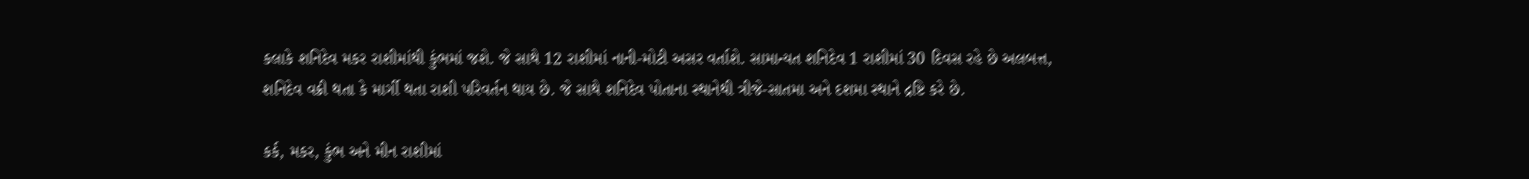કલાકે શનિદેવ મકર રાશીમાંથી કુંભમાં જશે. જે સાથે 12 રાશીમાં નાની-મોટી અસર વર્તાશે. સામાન્યત શનિદેવ 1 રાશીમાં 30 દિવસ રહે છે અલબત્ત, શનિદેવ વક્રી થતા કે માર્ગી થતા રાશી પરિવર્તન થાય છે. જે સાથે શનિદેવ પોતાના સ્થાનેથી ત્રીજે-સાતમા અને દશમા સ્થાને દ્રષ્ટિ કરે છે.

કર્ક, મકર, કુંભ અને મીન રાશીમાં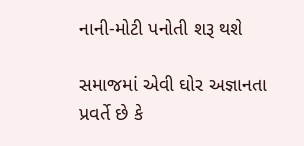નાની-મોટી પનોતી શરૂ થશે

સમાજમાં એવી ઘોર અજ્ઞાનતા પ્રવર્તે છે કે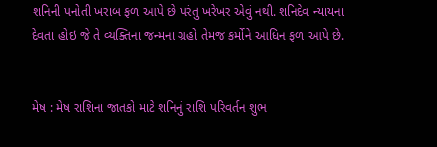શનિની પનોતી ખરાબ ફળ આપે છે પરંતુ ખરેખર એવું નથી. શનિદેવ ન્યાયના દેવતા હોઇ જે તે વ્યક્તિના જન્મના ગ્રહો તેમજ કર્મોને આધિન ફળ આપે છે.


મેષ : મેષ રાશિના જાતકો માટે શનિનું રાશિ પરિવર્તન શુભ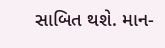સાબિત થશે. માન-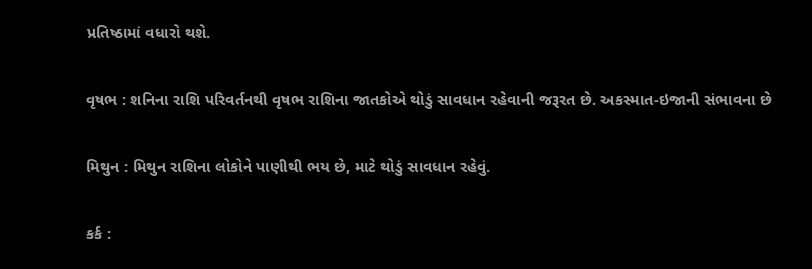પ્રતિષ્ઠામાં વધારો થશે.

વૃષભ : શનિના રાશિ પરિવર્તનથી વૃષભ રાશિના જાતકોએ થોડું સાવધાન રહેવાની જરૂરત છે. અકસ્માત-ઇજાની સંભાવના છે

મિથુન : મિથુન રાશિના લોકોને પાણીથી ભય છે, માટે થોડું સાવધાન રહેવું.

કર્ક :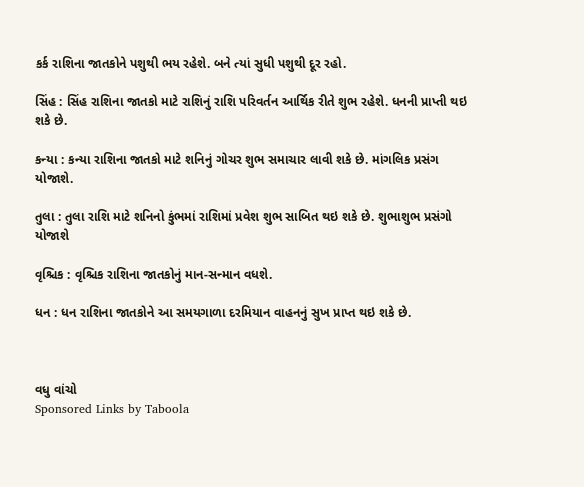કર્ક રાશિના જાતકોને પશુથી ભય રહેશે. બને ત્યાં સુધી પશુથી દૂર રહો.

સિંહ : સિંહ રાશિના જાતકો માટે રાશિનું રાશિ પરિવર્તન આર્થિક રીતે શુભ રહેશે. ધનની પ્રાપ્તી થઇ શકે છે.

કન્યા : કન્યા રાશિના જાતકો માટે શનિનું ગોચર શુભ સમાચાર લાવી શકે છે. માંગલિક પ્રસંગ યોજાશે.

તુલા : તુલા રાશિ માટે શનિનો કુંભમાં રાશિમાં પ્રવેશ શુભ સાબિત થઇ શકે છે. શુભાશુભ પ્રસંગો યોજાશે

વૃશ્ચિક : વૃશ્ચિક રાશિના જાતકોનું માન-સન્માન વધશે.

ધન : ધન રાશિના જાતકોને આ સમયગાળા દરમિયાન વાહનનું સુખ પ્રાપ્ત થઇ શકે છે.



વધુ વાંચો
Sponsored Links by Taboola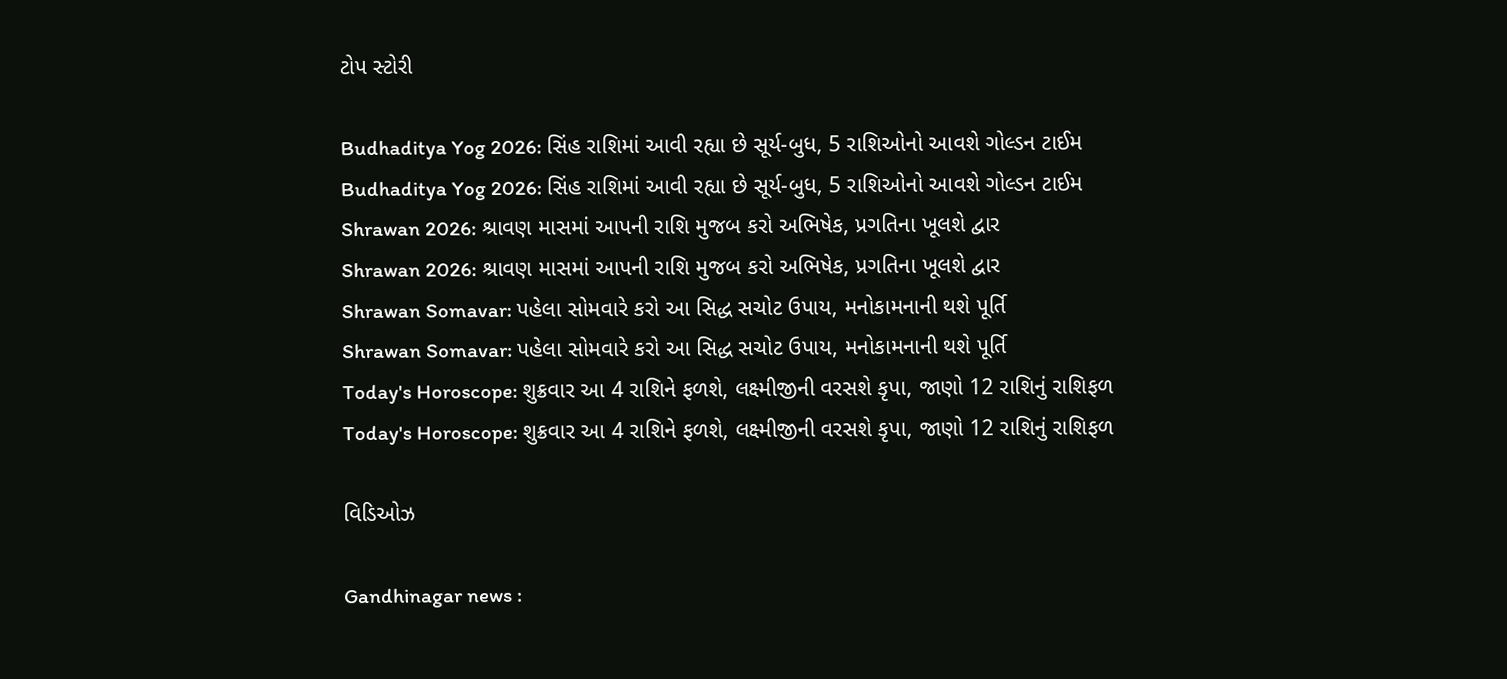ટોપ સ્ટોરી

Budhaditya Yog 2026: સિંહ રાશિમાં આવી રહ્યા છે સૂર્ય-બુધ, 5 રાશિઓનો આવશે ગોલ્ડન ટાઈમ
Budhaditya Yog 2026: સિંહ રાશિમાં આવી રહ્યા છે સૂર્ય-બુધ, 5 રાશિઓનો આવશે ગોલ્ડન ટાઈમ
Shrawan 2026: શ્રાવણ માસમાં આપની રાશિ મુજબ કરો અભિષેક, પ્રગતિના ખૂલશે દ્વાર
Shrawan 2026: શ્રાવણ માસમાં આપની રાશિ મુજબ કરો અભિષેક, પ્રગતિના ખૂલશે દ્વાર
Shrawan Somavar: પહેલા સોમવારે કરો આ સિદ્ધ સચોટ ઉપાય, મનોકામનાની થશે પૂર્તિ
Shrawan Somavar: પહેલા સોમવારે કરો આ સિદ્ધ સચોટ ઉપાય, મનોકામનાની થશે પૂર્તિ
Today's Horoscope: શુક્રવાર આ 4 રાશિને ફળશે, લક્ષ્મીજીની વરસશે કૃપા, જાણો 12 રાશિનું રાશિફળ
Today's Horoscope: શુક્રવાર આ 4 રાશિને ફળશે, લક્ષ્મીજીની વરસશે કૃપા, જાણો 12 રાશિનું રાશિફળ

વિડિઓઝ

Gandhinagar news :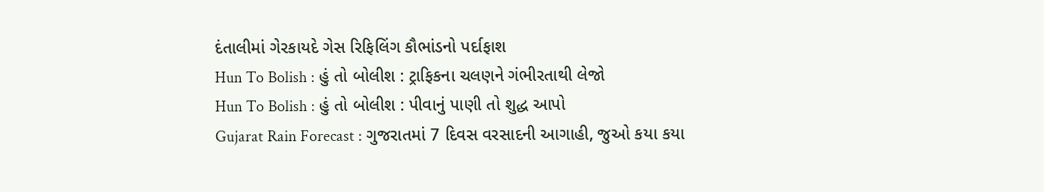દંતાલીમાં ગેરકાયદે ગેસ રિફિલિંગ કૌભાંડનો પર્દાફાશ
Hun To Bolish : હું તો બોલીશ : ટ્રાફિકના ચલણને ગંભીરતાથી લેજો
Hun To Bolish : હું તો બોલીશ : પીવાનું પાણી તો શુદ્ધ આપો
Gujarat Rain Forecast : ગુજરાતમાં 7 દિવસ વરસાદની આગાહી, જુઓ કયા કયા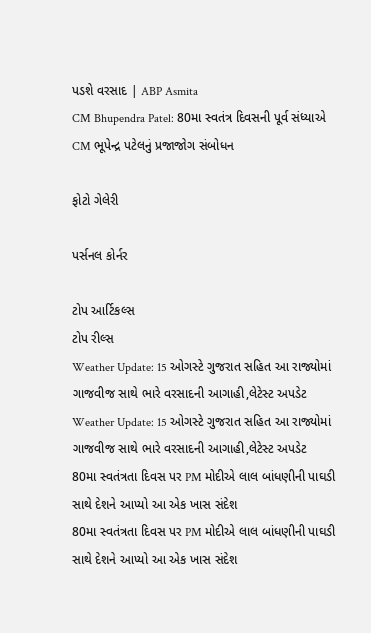પડશે વરસાદ | ABP Asmita
CM Bhupendra Patel: 80મા સ્વતંત્ર દિવસની પૂર્વ સંધ્યાએ CM ભૂપેન્દ્ર પટેલનું પ્રજાજોગ સંબોધન

ફોટો ગેલેરી

પર્સનલ કોર્નર

ટોપ આર્ટિકલ્સ
ટોપ રીલ્સ
Weather Update: 15 ઓગસ્ટે ગુજરાત સહિત આ રાજ્યોમાં ગાજવીજ સાથે ભારે વરસાદની આગાહી,લેટેસ્ટ અપડેટ
Weather Update: 15 ઓગસ્ટે ગુજરાત સહિત આ રાજ્યોમાં ગાજવીજ સાથે ભારે વરસાદની આગાહી,લેટેસ્ટ અપડેટ
80મા સ્વતંત્રતા દિવસ પર PM મોદીએ લાલ બાંધણીની પાઘડી સાથે દેશને આપ્યો આ એક ખાસ સંદેશ
80મા સ્વતંત્રતા દિવસ પર PM મોદીએ લાલ બાંધણીની પાઘડી સાથે દેશને આપ્યો આ એક ખાસ સંદેશ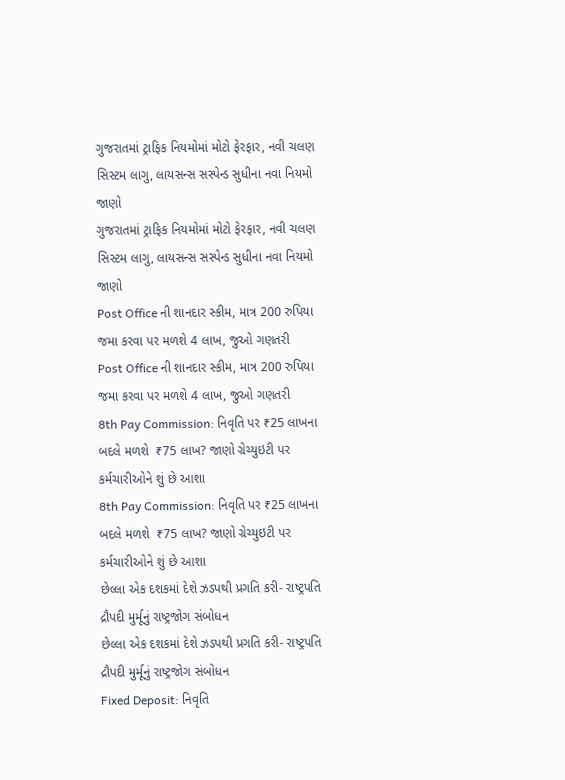ગુજરાતમાં ટ્રાફિક નિયમોમાં મોટો ફેરફાર, નવી ચલણ સિસ્ટમ લાગુ, લાયસન્સ સસ્પેન્ડ સુધીના નવા નિયમો જાણો
ગુજરાતમાં ટ્રાફિક નિયમોમાં મોટો ફેરફાર, નવી ચલણ સિસ્ટમ લાગુ, લાયસન્સ સસ્પેન્ડ સુધીના નવા નિયમો જાણો
Post Office ની શાનદાર સ્કીમ, માત્ર 200 રુપિયા જમા કરવા પર મળશે 4 લાખ, જુઓ ગણતરી
Post Office ની શાનદાર સ્કીમ, માત્ર 200 રુપિયા જમા કરવા પર મળશે 4 લાખ, જુઓ ગણતરી
8th Pay Commission: નિવૃતિ પર ₹25 લાખના બદલે મળશે  ₹75 લાખ? જાણો ગ્રેચ્યુઇટી પર કર્મચારીઓને શું છે આશા
8th Pay Commission: નિવૃતિ પર ₹25 લાખના બદલે મળશે  ₹75 લાખ? જાણો ગ્રેચ્યુઇટી પર કર્મચારીઓને શું છે આશા
છેલ્લા એક દશકમાં દેશે ઝડપથી પ્રગતિ કરી- રાષ્ટ્રપતિ દ્રૌપદી મુર્મૂનું રાષ્ટ્રજોગ સંબોધન
છેલ્લા એક દશકમાં દેશે ઝડપથી પ્રગતિ કરી- રાષ્ટ્રપતિ દ્રૌપદી મુર્મૂનું રાષ્ટ્રજોગ સંબોધન
Fixed Deposit: નિવૃતિ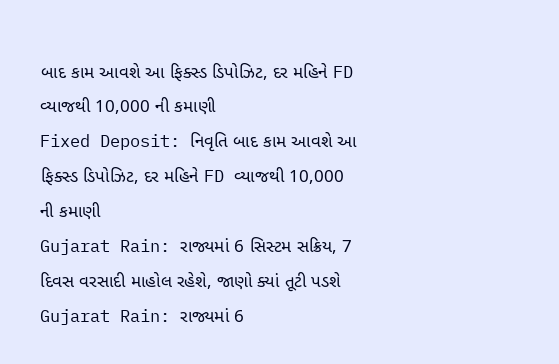બાદ કામ આવશે આ ફિક્સ્ડ ડિપોઝિટ, દર મહિને FD વ્યાજથી 10,000 ની કમાણી
Fixed Deposit: નિવૃતિ બાદ કામ આવશે આ ફિક્સ્ડ ડિપોઝિટ, દર મહિને FD વ્યાજથી 10,000 ની કમાણી
Gujarat Rain: રાજ્યમાં 6 સિસ્ટમ સક્રિય, 7 દિવસ વરસાદી માહોલ રહેશે, જાણો ક્યાં તૂટી પડશે
Gujarat Rain: રાજ્યમાં 6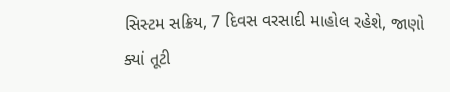સિસ્ટમ સક્રિય, 7 દિવસ વરસાદી માહોલ રહેશે, જાણો ક્યાં તૂટી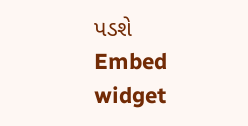પડશે
Embed widget